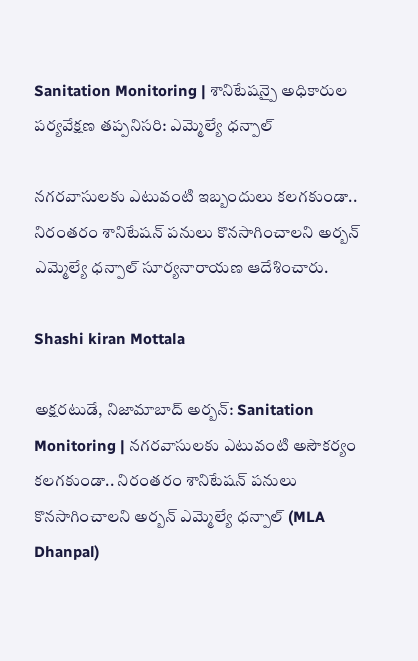Sanitation Monitoring | శానిటేషన్పై అధికారుల పర్యవేక్షణ తప్పనిసరి: ఎమ్మెల్యే ధన్పాల్

నగరవాసులకు ఎటువంటి ఇబ్బందులు కలగకుండా.. నిరంతరం శానిటేషన్ పనులు కొనసాగించాలని అర్బన్ ఎమ్మెల్యే ధన్పాల్ సూర్యనారాయణ ఆదేశించారు.

Shashi kiran Mottala

అక్షరటుడే, నిజామాబాద్ అర్బన్: Sanitation Monitoring | నగరవాసులకు ఎటువంటి అసౌకర్యం కలగకుండా.. నిరంతరం శానిటేషన్ పనులు కొనసాగించాలని అర్బన్ ఎమ్మెల్యే ధన్పాల్ (MLA Dhanpal)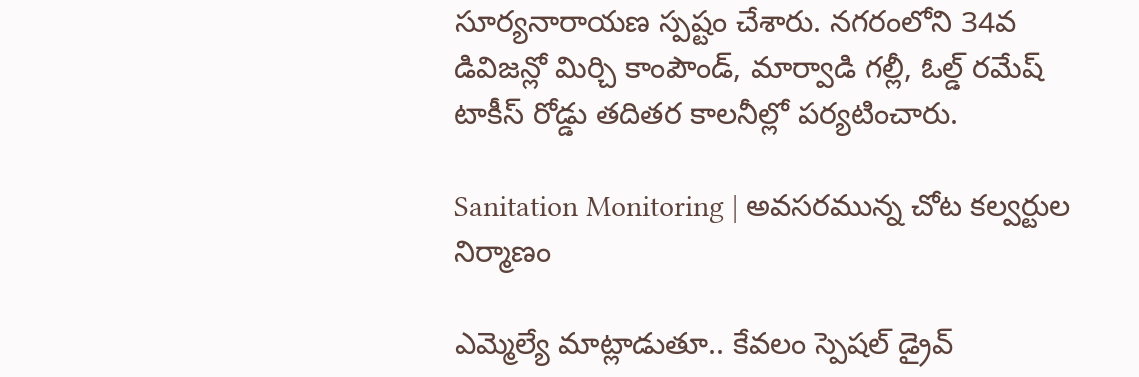సూర్యనారాయణ స్పష్టం చేశారు. నగరంలోని 34వ డివిజన్లో మిర్చి కాంపౌండ్, మార్వాడి గల్లీ, ఓల్డ్ రమేష్ టాకీస్ రోడ్డు తదితర కాలనీల్లో పర్యటించారు.

Sanitation Monitoring | అవసరమున్న చోట కల్వర్టుల నిర్మాణం

ఎమ్మెల్యే మాట్లాడుతూ.. కేవలం స్పెషల్ డ్రైవ్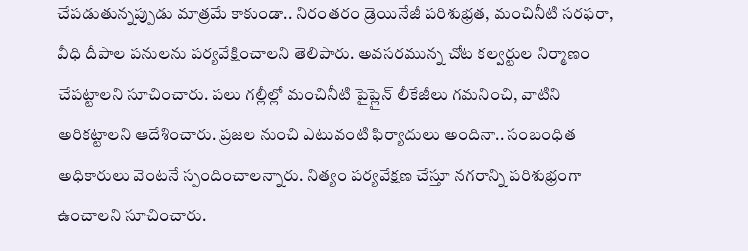చేపడుతున్నప్పుడు మాత్రమే కాకుండా.. నిరంతరం డ్రెయినేజీ పరిశుభ్రత, మంచినీటి సరఫరా, వీధి దీపాల పనులను పర్యవేక్షించాలని తెలిపారు. అవసరమున్న చోట కల్వర్టుల నిర్మాణం చేపట్టాలని సూచించారు. పలు గల్లీల్లో మంచినీటి పైప్లైన్ లీకేజీలు గమనించి, వాటిని అరికట్టాలని ఆదేశించారు. ప్రజల నుంచి ఎటువంటి ఫిర్యాదులు అందినా.. సంబంధిత అధికారులు వెంటనే స్పందించాలన్నారు. నిత్యం పర్యవేక్షణ చేస్తూ నగరాన్ని పరిశుభ్రంగా ఉంచాలని సూచించారు.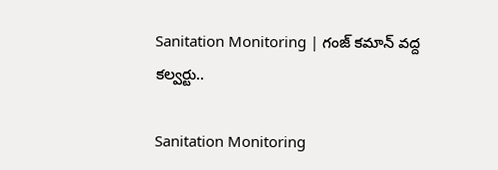Sanitation Monitoring | గంజ్ కమాన్ వద్ద కల్వర్టు..

Sanitation Monitoring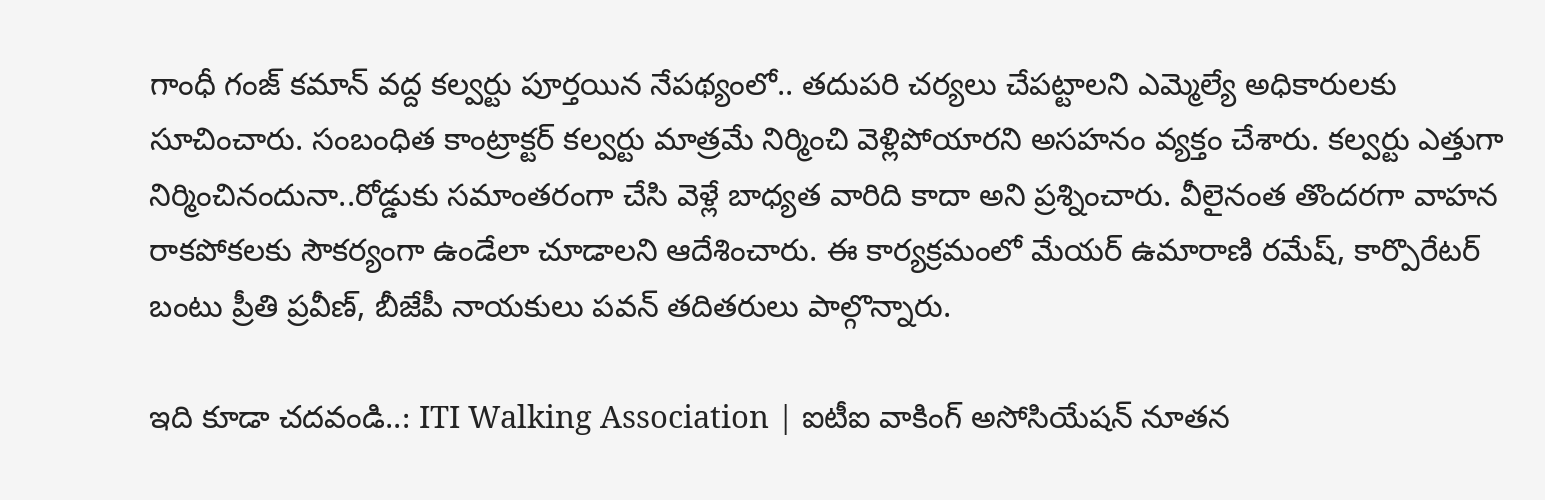గాంధీ గంజ్ కమాన్ వద్ద కల్వర్టు పూర్తయిన నేపథ్యంలో.. తదుపరి చర్యలు చేపట్టాలని ఎమ్మెల్యే అధికారులకు సూచించారు. సంబంధిత కాంట్రాక్టర్ కల్వర్టు మాత్రమే నిర్మించి వెళ్లిపోయారని అసహనం వ్యక్తం చేశారు. కల్వర్టు ఎత్తుగా నిర్మించినందునా..రోడ్డుకు సమాంతరంగా చేసి వెళ్లే బాధ్యత వారిది కాదా అని ప్రశ్నించారు. వీలైనంత తొందరగా వాహన రాకపోకలకు సౌకర్యంగా ఉండేలా చూడాలని ఆదేశించారు. ఈ కార్యక్రమంలో మేయర్ ఉమారాణి రమేష్, కార్పొరేటర్ బంటు ప్రీతి ప్రవీణ్, బీజేపీ నాయకులు పవన్ తదితరులు పాల్గొన్నారు.

ఇది కూడా చదవండి..: ITI Walking Association | ఐటీఐ వాకింగ్ అసోసియేషన్ నూతన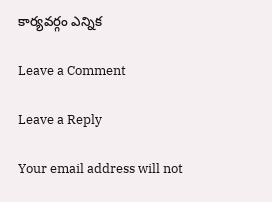కార్యవర్గం ఎన్నిక

Leave a Comment

Leave a Reply

Your email address will not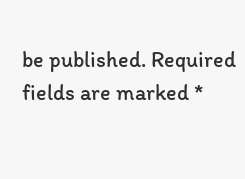be published. Required fields are marked *